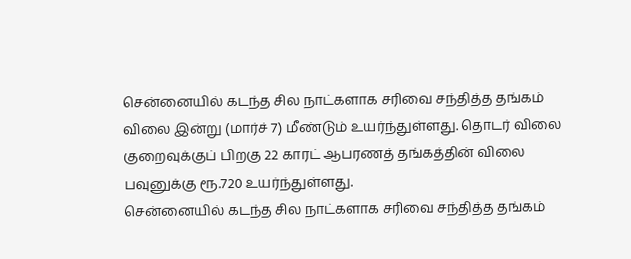சென்னையில் கடந்த சில நாட்களாக சரிவை சந்தித்த தங்கம் விலை இன்று (மார்ச் 7) மீண்டும் உயர்ந்துள்ளது. தொடர் விலை குறைவுக்குப் பிறகு 22 காரட் ஆபரணத் தங்கத்தின் விலை பவுனுக்கு ரூ.720 உயர்ந்துள்ளது.
சென்னையில் கடந்த சில நாட்களாக சரிவை சந்தித்த தங்கம்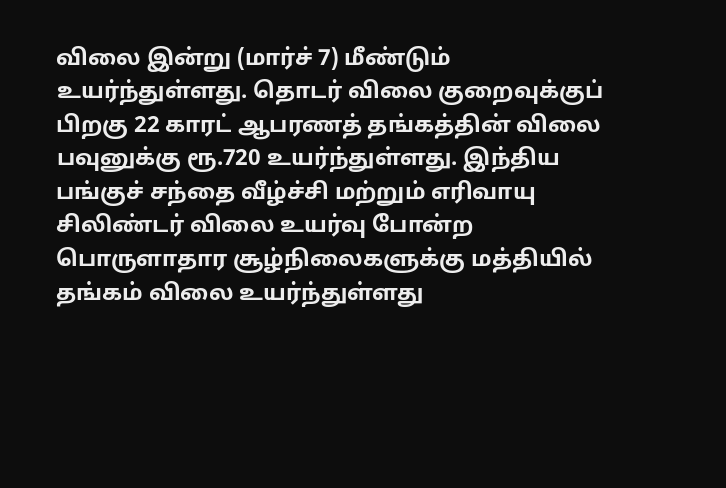விலை இன்று (மார்ச் 7) மீண்டும் உயர்ந்துள்ளது. தொடர் விலை குறைவுக்குப் பிறகு 22 காரட் ஆபரணத் தங்கத்தின் விலை பவுனுக்கு ரூ.720 உயர்ந்துள்ளது. இந்திய பங்குச் சந்தை வீழ்ச்சி மற்றும் எரிவாயு சிலிண்டர் விலை உயர்வு போன்ற பொருளாதார சூழ்நிலைகளுக்கு மத்தியில் தங்கம் விலை உயர்ந்துள்ளது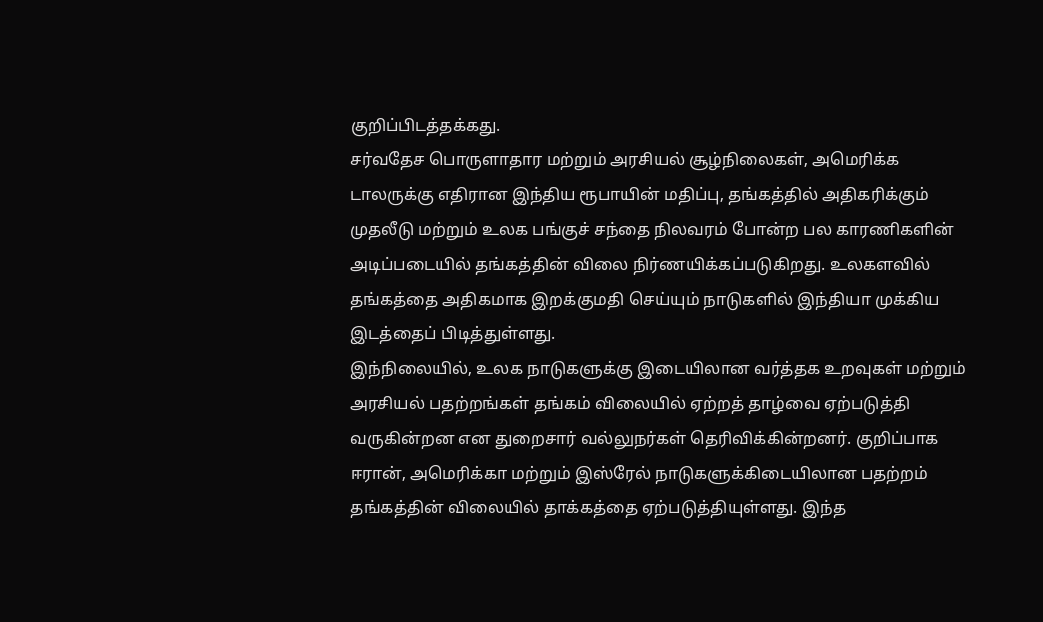குறிப்பிடத்தக்கது.
சர்வதேச பொருளாதார மற்றும் அரசியல் சூழ்நிலைகள், அமெரிக்க டாலருக்கு எதிரான இந்திய ரூபாயின் மதிப்பு, தங்கத்தில் அதிகரிக்கும் முதலீடு மற்றும் உலக பங்குச் சந்தை நிலவரம் போன்ற பல காரணிகளின் அடிப்படையில் தங்கத்தின் விலை நிர்ணயிக்கப்படுகிறது. உலகளவில் தங்கத்தை அதிகமாக இறக்குமதி செய்யும் நாடுகளில் இந்தியா முக்கிய இடத்தைப் பிடித்துள்ளது.
இந்நிலையில், உலக நாடுகளுக்கு இடையிலான வர்த்தக உறவுகள் மற்றும் அரசியல் பதற்றங்கள் தங்கம் விலையில் ஏற்றத் தாழ்வை ஏற்படுத்தி வருகின்றன என துறைசார் வல்லுநர்கள் தெரிவிக்கின்றனர். குறிப்பாக ஈரான், அமெரிக்கா மற்றும் இஸ்ரேல் நாடுகளுக்கிடையிலான பதற்றம் தங்கத்தின் விலையில் தாக்கத்தை ஏற்படுத்தியுள்ளது. இந்த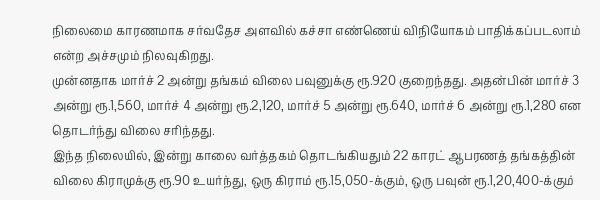நிலைமை காரணமாக சர்வதேச அளவில் கச்சா எண்ணெய் விநியோகம் பாதிக்கப்படலாம் என்ற அச்சமும் நிலவுகிறது.
முன்னதாக மார்ச் 2 அன்று தங்கம் விலை பவுனுக்கு ரூ.920 குறைந்தது. அதன்பின் மார்ச் 3 அன்று ரூ.1,560, மார்ச் 4 அன்று ரூ.2,120, மார்ச் 5 அன்று ரூ.640, மார்ச் 6 அன்று ரூ.1,280 என தொடர்ந்து விலை சரிந்தது.
இந்த நிலையில், இன்று காலை வர்த்தகம் தொடங்கியதும் 22 காரட் ஆபரணத் தங்கத்தின் விலை கிராமுக்கு ரூ.90 உயர்ந்து, ஒரு கிராம் ரூ.15,050-க்கும், ஒரு பவுன் ரூ.1,20,400-க்கும்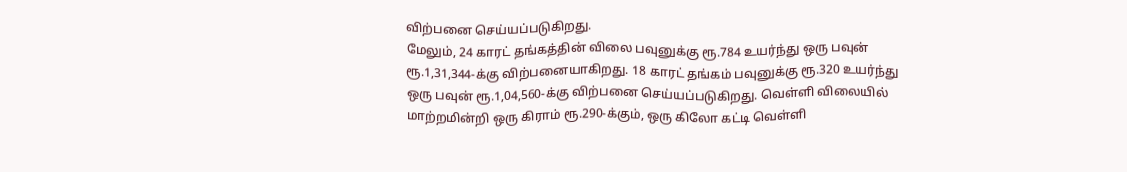விற்பனை செய்யப்படுகிறது.
மேலும், 24 காரட் தங்கத்தின் விலை பவுனுக்கு ரூ.784 உயர்ந்து ஒரு பவுன் ரூ.1,31,344-க்கு விற்பனையாகிறது. 18 காரட் தங்கம் பவுனுக்கு ரூ.320 உயர்ந்து ஒரு பவுன் ரூ.1,04,560-க்கு விற்பனை செய்யப்படுகிறது. வெள்ளி விலையில் மாற்றமின்றி ஒரு கிராம் ரூ.290-க்கும், ஒரு கிலோ கட்டி வெள்ளி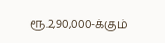ரூ.2,90,000-க்கும்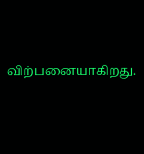விற்பனையாகிறது.